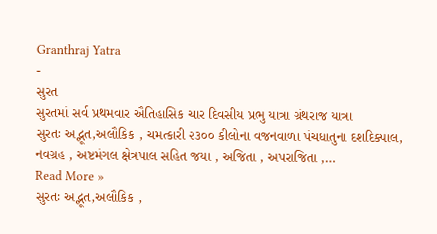Granthraj Yatra
-
સુરત
સુરતમાં સર્વ પ્રથમવાર ઐતિહાસિક ચાર દિવસીય પ્રભુ યાત્રા ગ્રંથરાજ યાત્રા
સુરતઃ અદ્ભૂત,અલૌકિક , ચમત્કારી ૨૩૦૦ કીલોના વજનવાળા પંચધાતુના દશદિક્પાલ, નવગ્રહ , અષ્ટમંગલ ક્ષેત્રપાલ સહિત જયા , અજિતા , અપરાજિતા ,…
Read More »
સુરતઃ અદ્ભૂત,અલૌકિક ,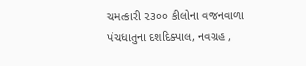ચમત્કારી ૨૩૦૦ કીલોના વજનવાળા પંચધાતુના દશદિક્પાલ, નવગ્રહ ,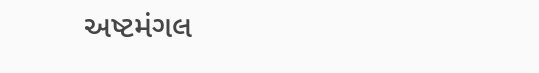અષ્ટમંગલ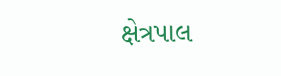ક્ષેત્રપાલ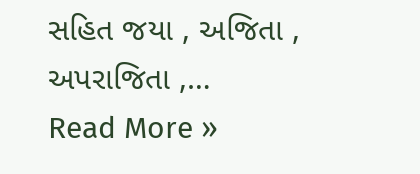સહિત જયા , અજિતા , અપરાજિતા ,…
Read More »